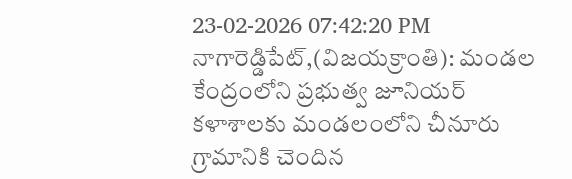23-02-2026 07:42:20 PM
నాగారెడ్డిపేట్,(విజయక్రాంతి): మండల కేంద్రంలోని ప్రభుత్వ జూనియర్ కళాశాలకు మండలంలోని చీనూరు గ్రామానికి చెందిన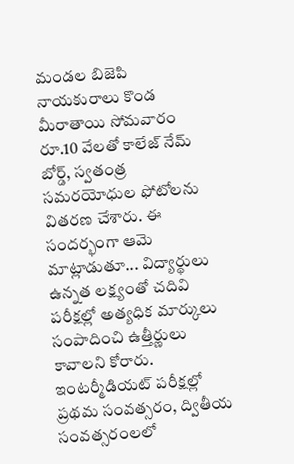మండల బిజెపి నాయకురాలు కొండ మీరాతాయి సోమవారం రూ.10 వేలతో కాలేజ్ నేమ్ బోర్డ్, స్వతంత్ర సమరయోధుల ఫోటోలను వితరణ చేశారు. ఈ సందర్భంగా ఆమె మాట్లాడుతూ... విద్యార్థులు ఉన్నత లక్ష్యంతో చదివి పరీక్షల్లో అత్యధిక మార్కులు సంపాదించి ఉత్తీర్ణులు కావాలని కోరారు.
ఇంటర్మీడియట్ పరీక్షల్లో ప్రథమ సంవత్సరం, ద్వితీయ సంవత్సరంలలో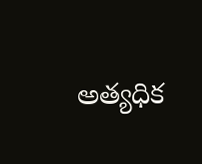అత్యధిక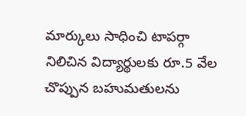మార్కులు సాధించి టాపర్గా నిలిచిన విద్యార్థులకు రూ.5 వేల చొప్పున బహుమతులను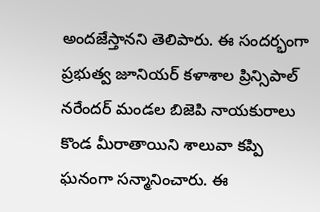అందజేస్తానని తెలిపారు. ఈ సందర్భంగా ప్రభుత్వ జూనియర్ కళాశాల ప్రిన్సిపాల్ నరేందర్ మండల బిజెపి నాయకురాలు కొండ మీరాతాయిని శాలువా కప్పి ఘనంగా సన్మానించారు. ఈ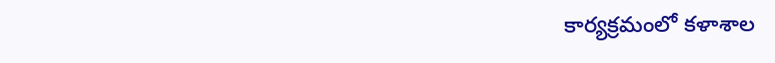కార్యక్రమంలో కళాశాల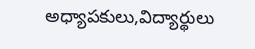అధ్యాపకులు,విద్యార్థులు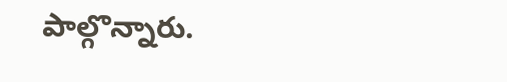పాల్గొన్నారు.